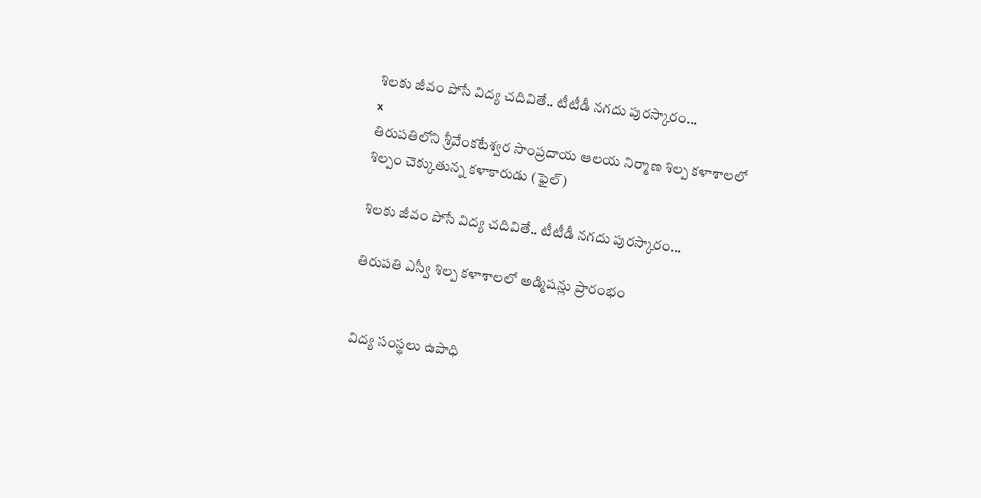శిలకు జీవం పోసే విద్య చదివితే.. టీటీడీ నగదు పురస్కారం...
x
తిరుపతిలోని శ్రీవేంకటేశ్వర సాంప్రదాయ ఆలయ నిర్మాణ శిల్ప కళాశాలలో శిల్పం చెక్కుతున్న కళాకారుడు (ఫైల్)

శిలకు జీవం పోసే విద్య చదివితే.. టీటీడీ నగదు పురస్కారం...

తిరుపతి ఎస్వీ శిల్ప కళాశాలలో అడ్మిషన్లు ప్రారంభం


విద్య సంస్థలు ఉపాధి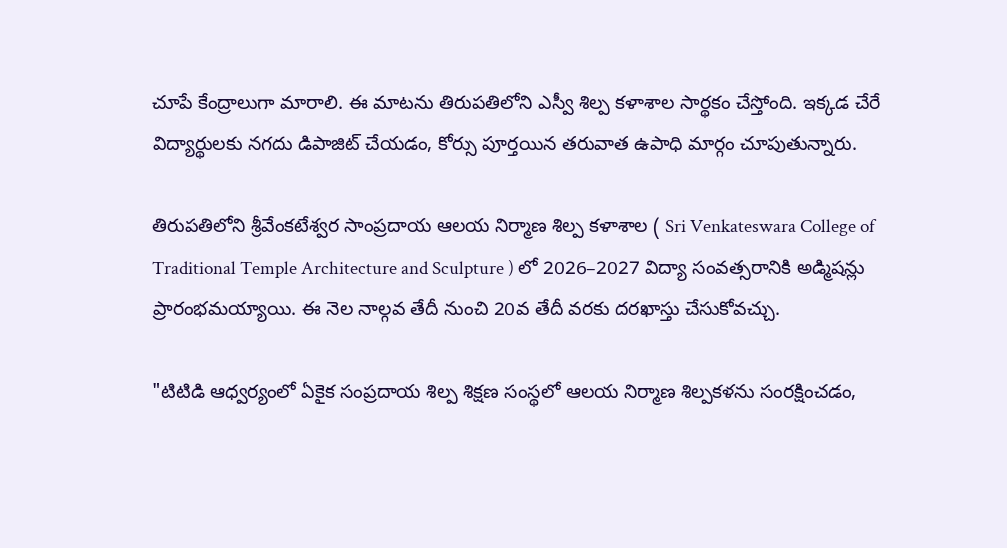చూపే కేంద్రాలుగా మారాలి. ఈ మాటను తిరుపతిలోని ఎస్వీ శిల్ప కళాశాల సార్థకం చేస్తోంది. ఇక్కడ చేరే విద్యార్థులకు నగదు డిపాజిట్ చేయడం, కోర్సు పూర్తయిన తరువాత ఉపాధి మార్గం చూపుతున్నారు.

తిరుపతిలోని శ్రీవేంకటేశ్వర సాంప్రదాయ ఆలయ నిర్మాణ శిల్ప కళాశాల ( Sri Venkateswara College of Traditional Temple Architecture and Sculpture ) లో 2026–2027 విద్యా సంవత్సరానికి అడ్మిషన్లు ప్రారంభమయ్యాయి. ఈ నెల నాల్గవ తేదీ నుంచి 20వ తేదీ వరకు దరఖాస్తు చేసుకోవచ్చు.

"టిటిడి ఆధ్వర్యంలో ఏకైక సంప్రదాయ శిల్ప శిక్షణ సంస్థలో ఆలయ నిర్మాణ శిల్పకళను సంరక్షించడం,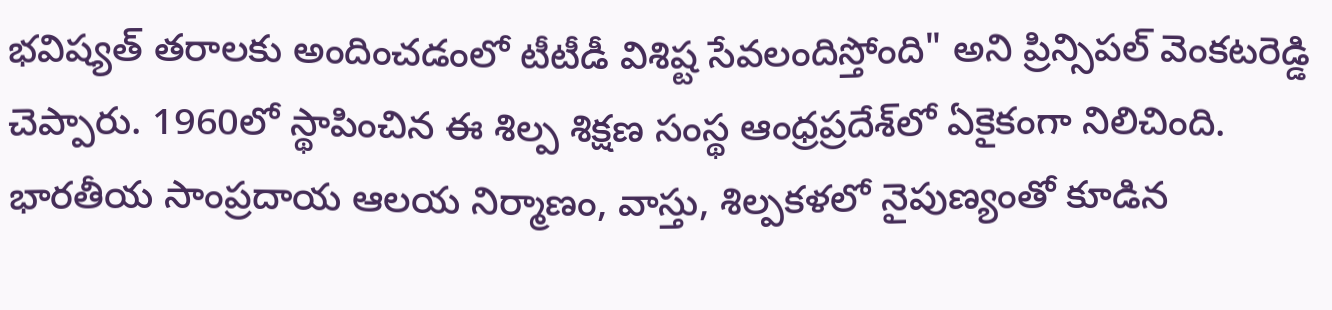భవిష్యత్ తరాలకు అందించడంలో టీటీడీ విశిష్ట సేవలందిస్తోంది" అని ప్రిన్సిపల్ వెంకటరెడ్డి చెప్పారు. 1960లో స్థాపించిన ఈ శిల్ప శిక్షణ సంస్థ ఆంధ్రప్రదేశ్‌లో ఏకైకంగా నిలిచింది. భారతీయ సాంప్రదాయ ఆలయ నిర్మాణం, వాస్తు, శిల్పకళలో నైపుణ్యంతో కూడిన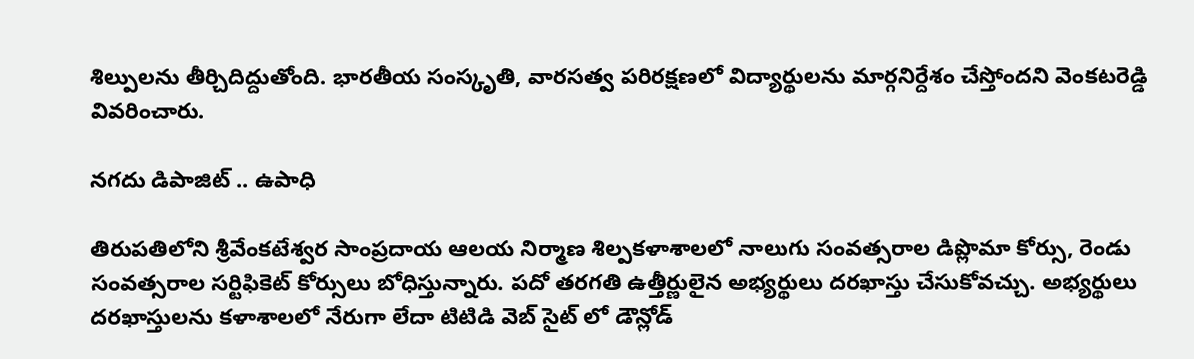శిల్పులను తీర్చిదిద్దుతోంది. భారతీయ సంస్కృతి, వారసత్వ పరిరక్షణలో విద్యార్థులను మార్గనిర్దేశం చేస్తోందని వెంకటరెడ్డి వివరించారు.

నగదు డిపాజిట్ .. ఉపాధి

తిరుపతిలోని శ్రీవేంకటేశ్వర సాంప్రదాయ ఆలయ నిర్మాణ శిల్పకళాశాలలో నాలుగు సంవత్సరాల డిప్లొమా కోర్సు, రెండు సంవత్సరాల సర్టిఫికెట్ కోర్సులు బోధిస్తున్నారు. పదో తరగతి ఉత్తీర్ణులైన అభ్యర్థులు దరఖాస్తు చేసుకోవచ్చు. అభ్యర్థులు దరఖాస్తులను కళాశాలలో నేరుగా లేదా టిటిడి వెబ్ సైట్ లో డౌన్లోడ్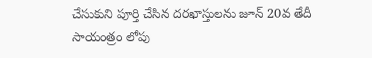చేసుకుని పూర్తి చేసిన దరఖాస్తులను జూన్ 20వ తేదీ సాయంత్రం లోపు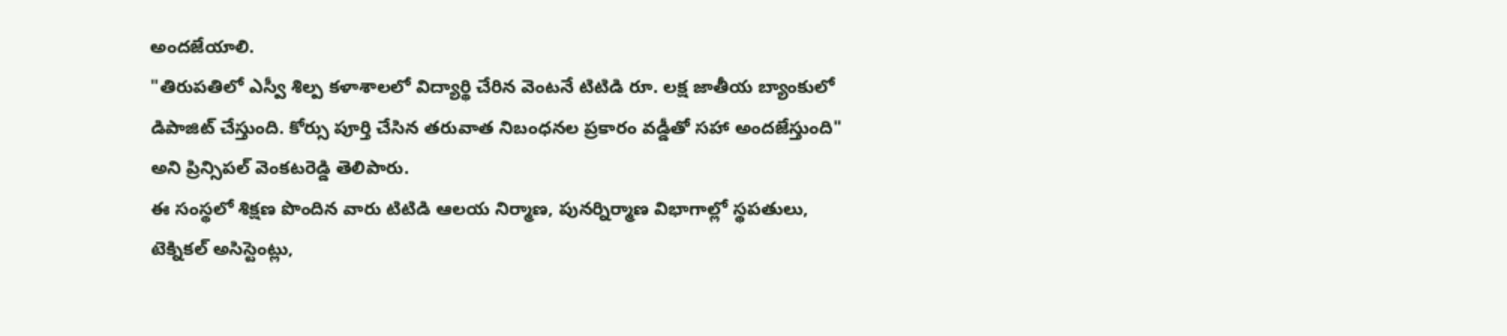అందజేయాలి.
"తిరుపతిలో ఎస్వీ శిల్ప కళాశాలలో విద్యార్థి చేరిన వెంటనే టిటిడి రూ. లక్ష జాతీయ బ్యాంకులో డిపాజిట్ చేస్తుంది. కోర్సు పూర్తి చేసిన తరువాత నిబంధనల ప్రకారం వడ్డీతో సహా అందజేస్తుంది" అని ప్రిన్సిపల్ వెంకటరెడ్డి తెలిపారు.
ఈ సంస్థలో శిక్షణ పొందిన వారు టిటిడి ఆలయ నిర్మాణ, పునర్నిర్మాణ విభాగాల్లో స్థపతులు, టెక్నికల్ అసిస్టెంట్లు,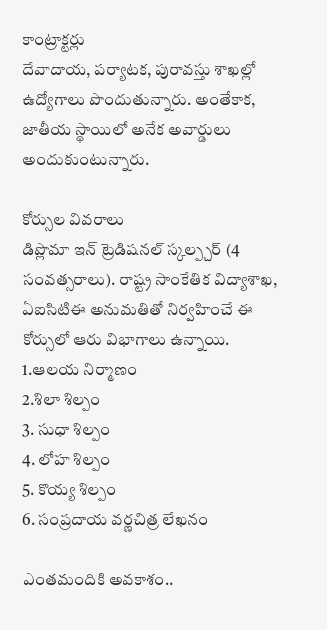కాంట్రాక్టర్లు
దేవాదాయ, పర్యాటక, పురావస్తు శాఖల్లో ఉద్యోగాలు పొందుతున్నారు. అంతేకాక, జాతీయ స్థాయిలో అనేక అవార్డులు అందుకుంటున్నారు.

కోర్సుల వివరాలు
డిప్లొమా ఇన్ ట్రెడిషనల్ స్కల్ప్చర్ (4 సంవత్సరాలు). రాష్ట్ర సాంకేతిక విద్యాశాఖ, ఏఐసిటిఈ అనుమతితో నిర్వహించే ఈ కోర్సులో ఆరు విభాగాలు ఉన్నాయి.
1.ఆలయ నిర్మాణం
2.శిలా శిల్పం
3. సుధా శిల్పం
4. లోహ శిల్పం
5. కొయ్య శిల్పం
6. సంప్రదాయ వర్ణచిత్ర లేఖనం

ఎంతమందికి అవకాశం..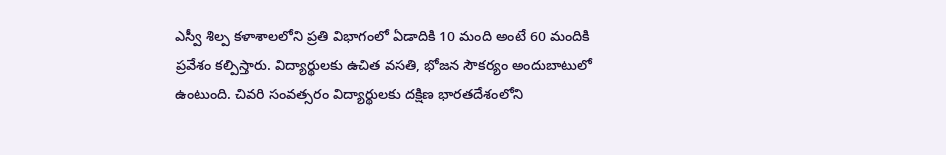ఎస్వీ శిల్ప కళాశాలలోని ప్రతి విభాగంలో ఏడాదికి 10 మంది అంటే 60 మందికి ప్రవేశం కల్పిస్తారు. విద్యార్థులకు ఉచిత వసతి, భోజన సౌకర్యం అందుబాటులో ఉంటుంది. చివరి సంవత్సరం విద్యార్థులకు దక్షిణ భారతదేశంలోని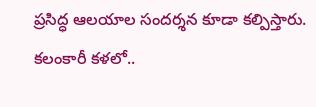ప్రసిద్ధ ఆలయాల సందర్శన కూడా కల్పిస్తారు.
కలంకారీ కళలో..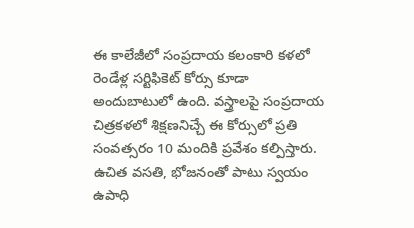ఈ కాలేజీలో సంప్రదాయ కలంకారి కళలో రెండేళ్ల సర్టిఫికెట్ కోర్సు కూడా అందుబాటులో ఉంది. వస్త్రాలపై సంప్రదాయ చిత్రకళలో శిక్షణనిచ్చే ఈ కోర్సులో ప్రతి సంవత్సరం 10 మందికి ప్రవేశం కల్పిస్తారు. ఉచిత వసతి, భోజనంతో పాటు స్వయం ఉపాధి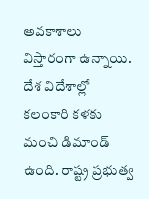అవకాశాలు విస్తారంగా ఉన్నాయి. దేశ విదేశాల్లో కలంకారి కళకు మంచి డిమాండ్ ఉంది. రాష్ట్ర ప్రభుత్వ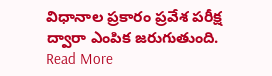విధానాల ప్రకారం ప్రవేశ పరీక్ష ద్వారా ఎంపిక జరుగుతుంది.
Read More